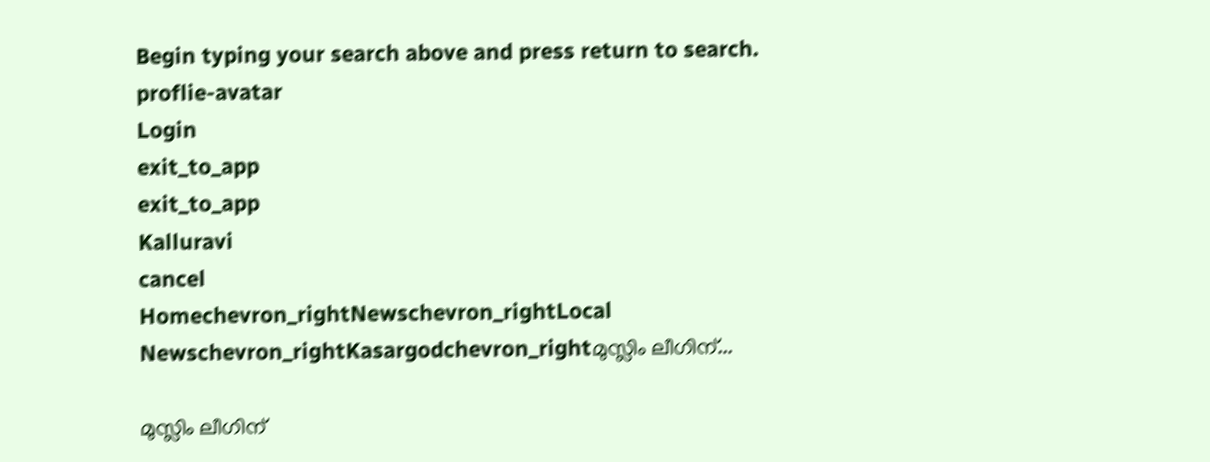Begin typing your search above and press return to search.
proflie-avatar
Login
exit_to_app
exit_to_app
Kalluravi
cancel
Homechevron_rightNewschevron_rightLocal Newschevron_rightKasargodchevron_rightമുസ്ലിം ലീഗിന്...

മുസ്ലിം ലീഗിന്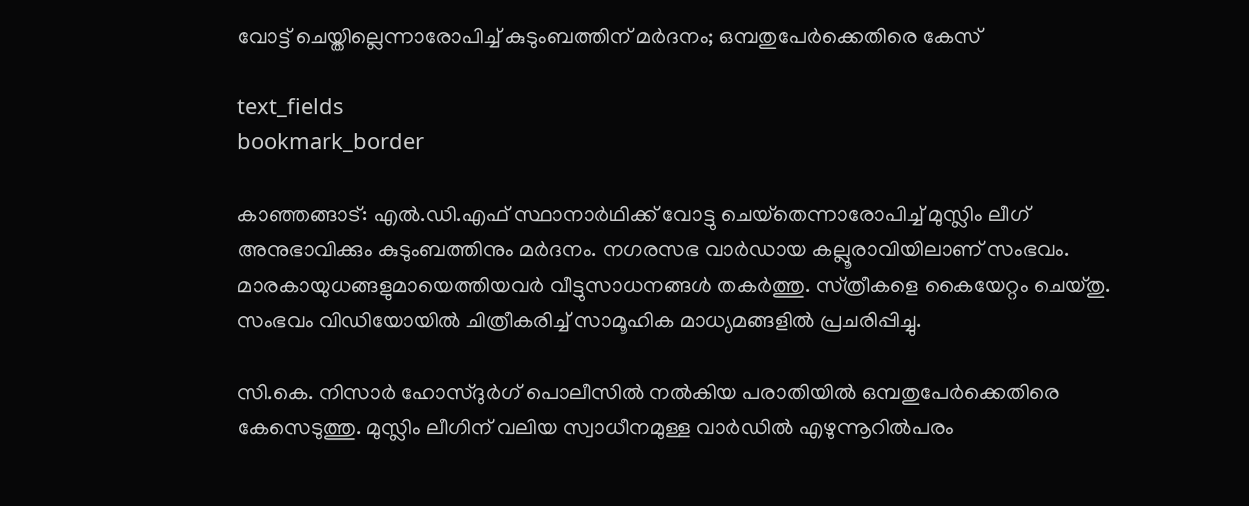വോട്ട് ചെയ്തില്ലെന്നാരോപിച്ച് കുടുംബത്തിന് മർദനം; ഒമ്പതുപേർക്കെതിരെ കേസ‌്

text_fields
bookmark_border

കാഞ്ഞങ്ങാട‌്: എൽ.ഡി.എഫ‌് സ്ഥാനാർഥിക്ക‌് വോട്ടു ചെയ‌്തെന്നാരോപിച്ച‌് മുസ്ലിം ലീഗ‌് അനുഭാവിക്കും കുടുംബത്തിനും മർദനം. നഗരസഭ വാർഡായ കല്ലൂരാവിയിലാണ് സംഭവം. മാരകായുധങ്ങളുമായെത്തിയവർ വീട്ടുസാധനങ്ങൾ തകർത്തു. സ‌്ത്രീകളെ കൈയേറ്റം ചെയ‌്തു. സംഭവം വിഡിയോയിൽ ചിത്രീകരിച്ച‌് സാമൂഹിക മാധ്യമങ്ങളിൽ പ്രചരിപ്പിച്ചു.

സി.കെ. നിസാർ ഹോസ‌്ദുർഗ‌് പൊലീസിൽ നൽകിയ പരാതിയിൽ ഒമ്പതുപേർക്കെതിരെ കേസെടുത്തു. മുസ്ലിം ലീഗിന‌് വലിയ സ്വാധീനമുള്ള വാർഡിൽ എഴുന്നൂറിൽപരം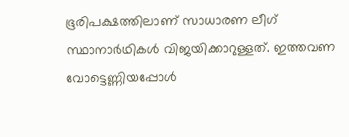ഭൂരിപക്ഷത്തിലാണ‌് സാധാരണ ലീഗ‌് സ്ഥാനാർഥികൾ വിജയിക്കാറുള്ളത‌്. ഇത്തവണ വോട്ടെണ്ണിയപ്പോൾ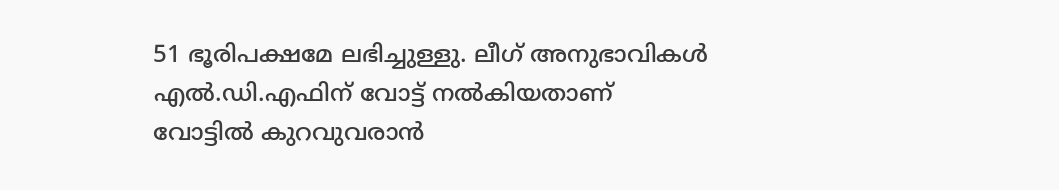51 ഭൂരിപക്ഷമേ ലഭിച്ചുള്ളു. ലീഗ‌് അനുഭാവികൾ എൽ.ഡി.എഫിന‌് വോട്ട‌് നൽകിയതാണ‌് വോട്ടിൽ കുറവുവരാൻ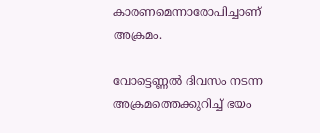കാരണമെന്നാരോപിച്ചാണ‌് അക്രമം.

വോട്ടെണ്ണൽ ദിവസം നടന്ന അക്രമത്തെക്കുറിച്ച‌് ഭയം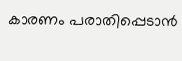കാരണം പരാതിപ്പെടാൻ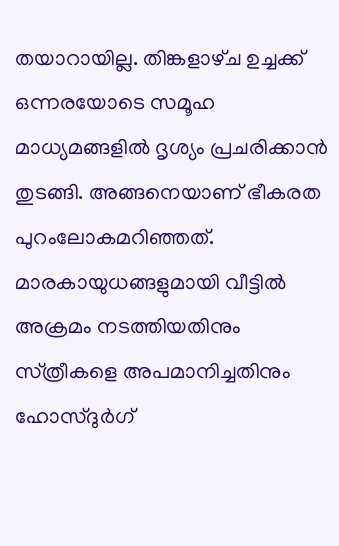തയാറായില്ല. തിങ്കളാഴ‌്ച ഉച്ചക്ക് ഒന്നരയോടെ സമൂഹ മാധ്യമങ്ങളിൽ ദൃശ്യം പ്രചരിക്കാൻ തുടങ്ങി. അങ്ങനെയാണ‌് ഭീകരത പുറംലോകമറിഞ്ഞത‌്. മാരകായുധങ്ങളുമായി വീട്ടിൽ അക്രമം നടത്തിയതിനും സ‌്ത്രീകളെ അപമാനിച്ചതിനും ഹോസ‌്ദുർഗ‌്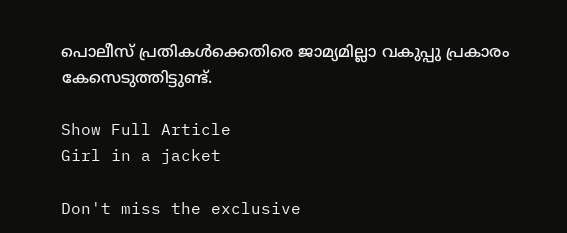പൊലീസ‌് പ്രതികൾക്കെതിരെ ജാമ്യമില്ലാ വകുപ്പു പ്രകാരം കേസെടുത്തിട്ടുണ്ട‌്.

Show Full Article
Girl in a jacket

Don't miss the exclusive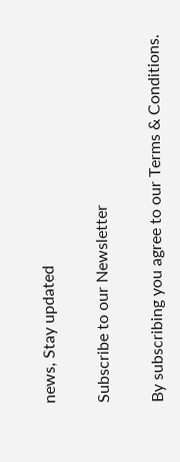news, Stay updated

Subscribe to our Newsletter

By subscribing you agree to our Terms & Conditions.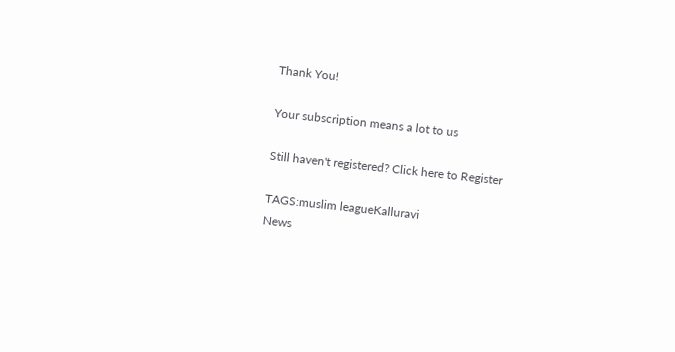Thank You!

Your subscription means a lot to us

Still haven't registered? Click here to Register

TAGS:muslim leagueKalluravi
News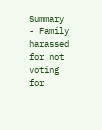Summary - Family harassed for not voting for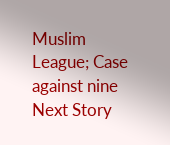Muslim League; Case against nine
Next Story